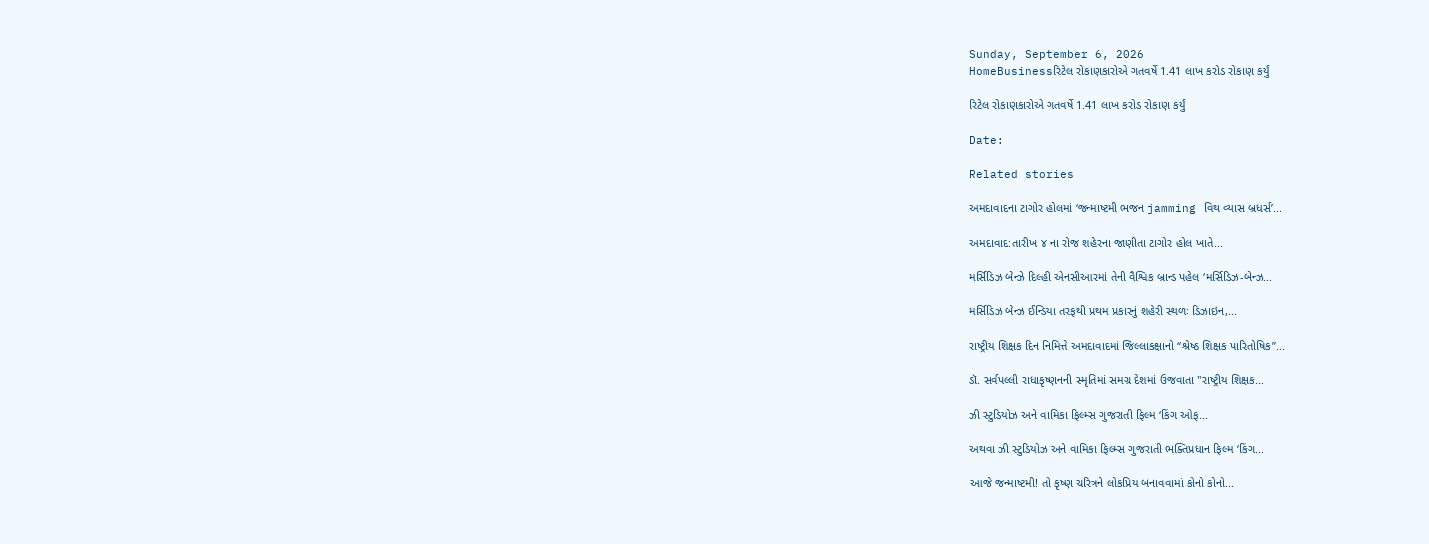Sunday, September 6, 2026
HomeBusinessરિટેલ રોકાણકારોએ ગતવર્ષે 1.41 લાખ કરોડ રોકાણ કર્યું

રિટેલ રોકાણકારોએ ગતવર્ષે 1.41 લાખ કરોડ રોકાણ કર્યું

Date:

Related stories

અમદાવાદના ટાગોર હોલમાં ‘જન્માષ્ટમી ભજન jamming વિથ વ્યાસ બ્રધર્સ’...

અમદાવાદ:તારીખ ૪ ના રોજ શહેરના જાણીતા ટાગોર હોલ ખાતે...

મર્સિડિઝ બેન્ઝે દિલ્હી એનસીઆરમાં તેની વૈશ્વિક બ્રાન્ડ પહેલ ‘મર્સિડિઝ-બેન્ઝ...

મર્સિડિઝ બેન્ઝ ઈન્ડિયા તરફથી પ્રથમ પ્રકારનું શહેરી સ્થળઃ ડિઝાઇન,...

રાષ્ટ્રીય શિક્ષક દિન નિમિત્તે અમદાવાદમાં જિલ્લાકક્ષાનો “શ્રેષ્ઠ શિક્ષક પારિતોષિક”...

ડૉ. સર્વપલ્લી રાધાકૃષ્ણનની સ્મૃતિમાં સમગ્ર દેશમાં ઉજવાતા "રાષ્ટ્રીય શિક્ષક...

ઝી સ્ટુડિયોઝ અને વામિકા ફિલ્મ્સ ગુજરાતી ફિલ્મ ‘કિંગ ઓફ...

અથવા ઝી સ્ટુડિયોઝ અને વામિકા ફિલ્મ્સ ગુજરાતી ભક્તિપ્રધાન ફિલ્મ ‘કિંગ...

આજે જન્માષ્ટમી! તો કૃષ્ણ ચરિત્રને લોકપ્રિય બનાવવામાં કોનો કોનો...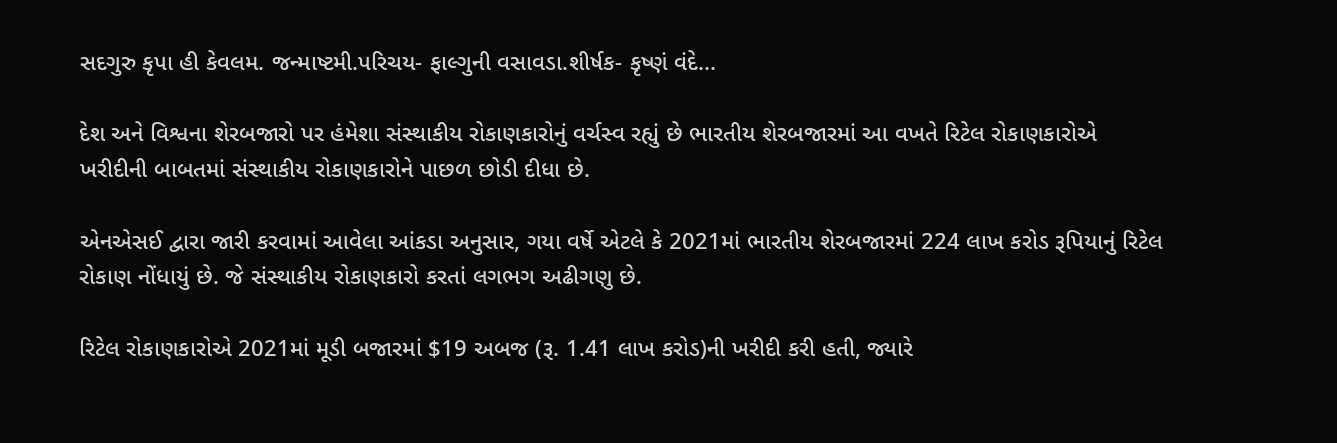સદગુરુ કૃપા હી કેવલમ. જન્માષ્ટમી.પરિચય- ફાલ્ગુની વસાવડા.શીર્ષક- કૃષ્ણં વંદે...

દેશ અને વિશ્વના શેરબજારો પર હંમેશા સંસ્થાકીય રોકાણકારોનું વર્ચસ્વ રહ્યું છે ભારતીય શેરબજારમાં આ વખતે રિટેલ રોકાણકારોએ ખરીદીની બાબતમાં સંસ્થાકીય રોકાણકારોને પાછળ છોડી દીધા છે.

એનએસઈ દ્વારા જારી કરવામાં આવેલા આંકડા અનુસાર, ગયા વર્ષે એટલે કે 2021માં ભારતીય શેરબજારમાં 224 લાખ કરોડ રૂપિયાનું રિટેલ રોકાણ નોંધાયું છે. જે સંસ્થાકીય રોકાણકારો કરતાં લગભગ અઢીગણુ છે.

રિટેલ રોકાણકારોએ 2021માં મૂડી બજારમાં $19 અબજ (રૂ. 1.41 લાખ કરોડ)ની ખરીદી કરી હતી, જ્યારે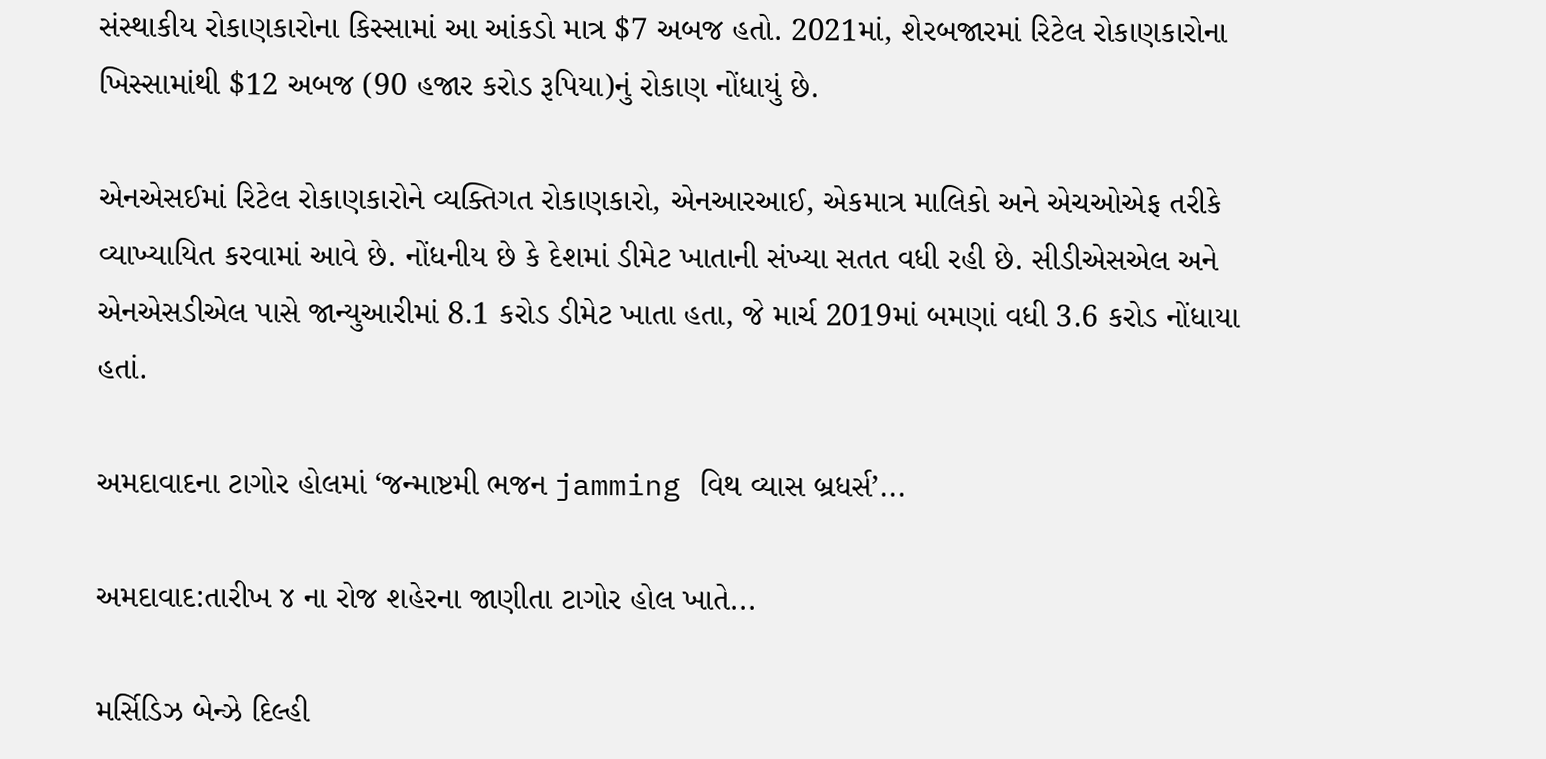સંસ્થાકીય રોકાણકારોના કિસ્સામાં આ આંકડો માત્ર $7 અબજ હતો. 2021માં, શેરબજારમાં રિટેલ રોકાણકારોના ખિસ્સામાંથી $12 અબજ (90 હજાર કરોડ રૂપિયા)નું રોકાણ નોંધાયું છે.

એનએસઈમાં રિટેલ રોકાણકારોને વ્યક્તિગત રોકાણકારો, એનઆરઆઈ, એકમાત્ર માલિકો અને એચઓએફ તરીકે વ્યાખ્યાયિત કરવામાં આવે છે. નોંધનીય છે કે દેશમાં ડીમેટ ખાતાની સંખ્યા સતત વધી રહી છે. સીડીએસએલ અને એનએસડીએલ પાસે જાન્યુઆરીમાં 8.1 કરોડ ડીમેટ ખાતા હતા, જે માર્ચ 2019માં બમણાં વધી 3.6 કરોડ નોંધાયા હતાં.

અમદાવાદના ટાગોર હોલમાં ‘જન્માષ્ટમી ભજન jamming વિથ વ્યાસ બ્રધર્સ’...

અમદાવાદ:તારીખ ૪ ના રોજ શહેરના જાણીતા ટાગોર હોલ ખાતે...

મર્સિડિઝ બેન્ઝે દિલ્હી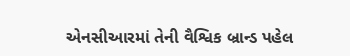એનસીઆરમાં તેની વૈશ્વિક બ્રાન્ડ પહેલ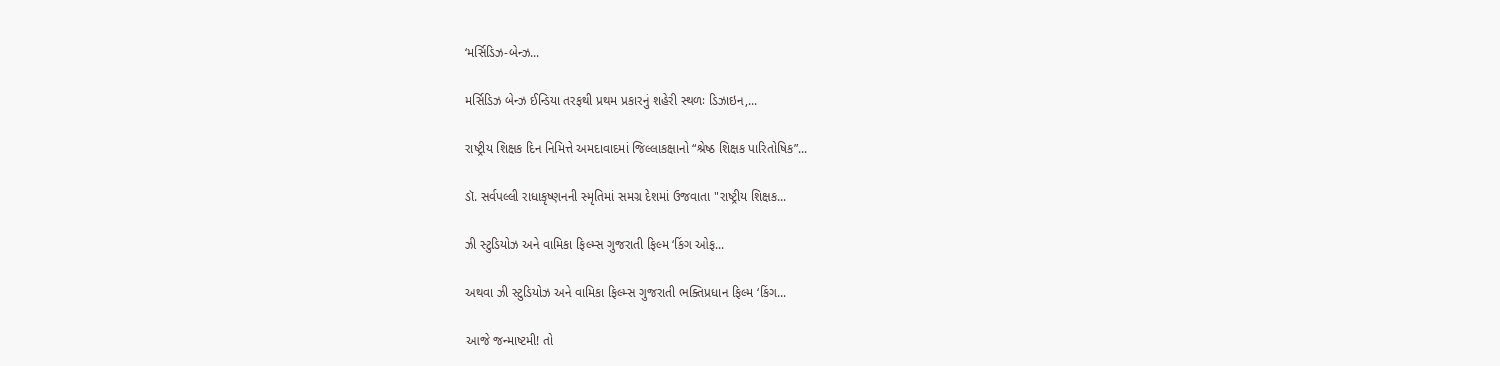‘મર્સિડિઝ-બેન્ઝ...

મર્સિડિઝ બેન્ઝ ઈન્ડિયા તરફથી પ્રથમ પ્રકારનું શહેરી સ્થળઃ ડિઝાઇન,...

રાષ્ટ્રીય શિક્ષક દિન નિમિત્તે અમદાવાદમાં જિલ્લાકક્ષાનો “શ્રેષ્ઠ શિક્ષક પારિતોષિક”...

ડૉ. સર્વપલ્લી રાધાકૃષ્ણનની સ્મૃતિમાં સમગ્ર દેશમાં ઉજવાતા "રાષ્ટ્રીય શિક્ષક...

ઝી સ્ટુડિયોઝ અને વામિકા ફિલ્મ્સ ગુજરાતી ફિલ્મ ‘કિંગ ઓફ...

અથવા ઝી સ્ટુડિયોઝ અને વામિકા ફિલ્મ્સ ગુજરાતી ભક્તિપ્રધાન ફિલ્મ ‘કિંગ...

આજે જન્માષ્ટમી! તો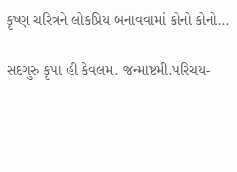કૃષ્ણ ચરિત્રને લોકપ્રિય બનાવવામાં કોનો કોનો...

સદગુરુ કૃપા હી કેવલમ. જન્માષ્ટમી.પરિચય-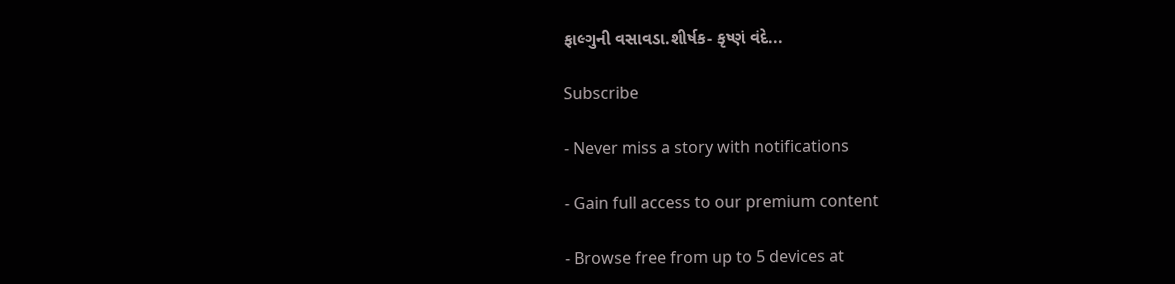ફાલ્ગુની વસાવડા.શીર્ષક- કૃષ્ણં વંદે...

Subscribe

- Never miss a story with notifications

- Gain full access to our premium content

- Browse free from up to 5 devices at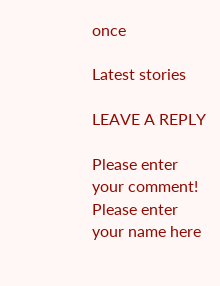once

Latest stories

LEAVE A REPLY

Please enter your comment!
Please enter your name here